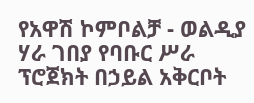የአዋሽ ኮምቦልቻ - ወልዲያ ሃራ ገበያ የባቡር ሥራ ፕሮጀክት በኃይል አቅርቦት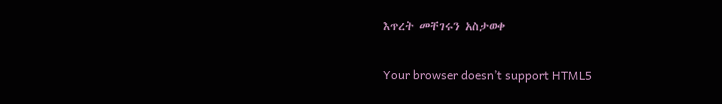እጥረት መቸገሩን አስታወቀ

Your browser doesn’t support HTML5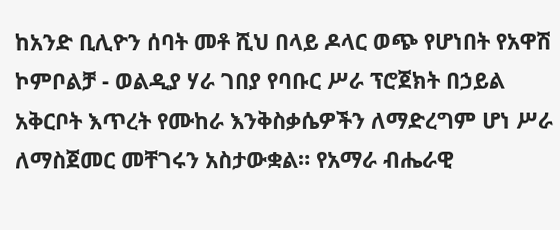ከአንድ ቢሊዮን ሰባት መቶ ሺህ በላይ ዶላር ወጭ የሆነበት የአዋሽ ኮምቦልቻ - ወልዲያ ሃራ ገበያ የባቡር ሥራ ፕሮጀክት በኃይል አቅርቦት እጥረት የሙከራ እንቅስቃሴዎችን ለማድረግም ሆነ ሥራ ለማስጀመር መቸገሩን አስታውቋል። የአማራ ብሔራዊ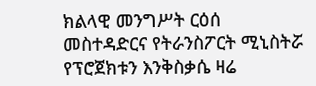ክልላዊ መንግሥት ርዕሰ መስተዳድርና የትራንስፖርት ሚኒስትሯ የፕሮጀክቱን እንቅስቃሴ ዛሬ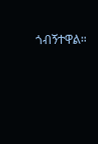ጎብኝተዋል።